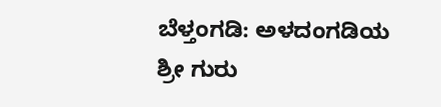ಬೆಳ್ತಂಗಡಿ: ಅಳದಂಗಡಿಯ ಶ್ರೀ ಗುರು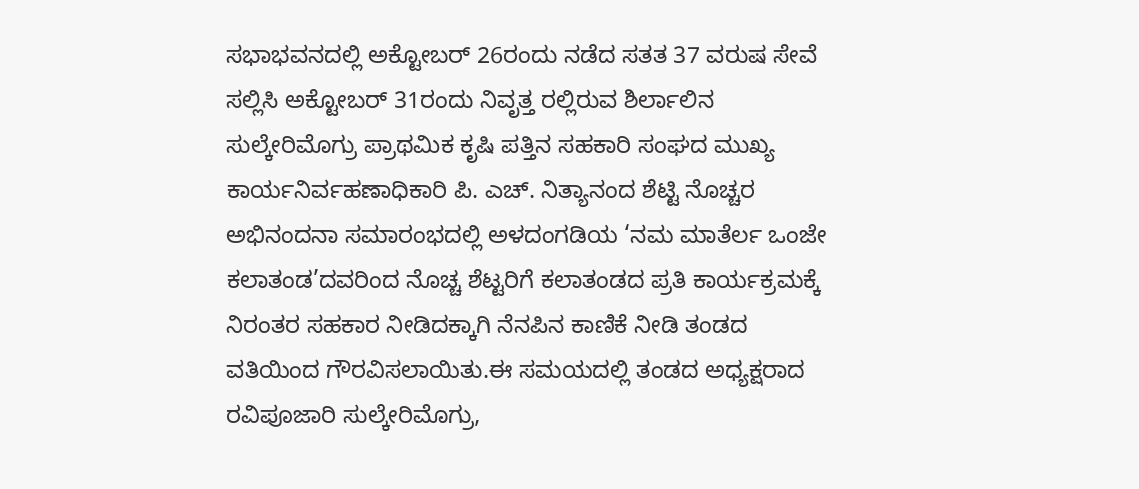ಸಭಾಭವನದಲ್ಲಿ ಅಕ್ಟೋಬರ್ 26ರಂದು ನಡೆದ ಸತತ 37 ವರುಷ ಸೇವೆ ಸಲ್ಲಿಸಿ ಅಕ್ಟೋಬರ್ 31ರಂದು ನಿವೃತ್ತ ರಲ್ಲಿರುವ ಶಿರ್ಲಾಲಿನ ಸುಲ್ಕೇರಿಮೊಗ್ರು ಪ್ರಾಥಮಿಕ ಕೃಷಿ ಪತ್ತಿನ ಸಹಕಾರಿ ಸಂಘದ ಮುಖ್ಯ ಕಾರ್ಯನಿರ್ವಹಣಾಧಿಕಾರಿ ಪಿ. ಎಚ್. ನಿತ್ಯಾನಂದ ಶೆಟ್ಟಿ ನೊಚ್ಚರ ಅಭಿನಂದನಾ ಸಮಾರಂಭದಲ್ಲಿ ಅಳದಂಗಡಿಯ ‘ನಮ ಮಾತೆರ್ಲ ಒಂಜೇ ಕಲಾತಂಡ’ದವರಿಂದ ನೊಚ್ಚ ಶೆಟ್ಟರಿಗೆ ಕಲಾತಂಡದ ಪ್ರತಿ ಕಾರ್ಯಕ್ರಮಕ್ಕೆ ನಿರಂತರ ಸಹಕಾರ ನೀಡಿದಕ್ಕಾಗಿ ನೆನಪಿನ ಕಾಣಿಕೆ ನೀಡಿ ತಂಡದ ವತಿಯಿಂದ ಗೌರವಿಸಲಾಯಿತು.ಈ ಸಮಯದಲ್ಲಿ ತಂಡದ ಅಧ್ಯಕ್ಷರಾದ ರವಿಪೂಜಾರಿ ಸುಲ್ಕೇರಿಮೊಗ್ರು,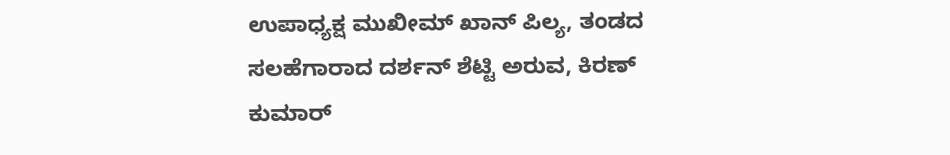ಉಪಾಧ್ಯಕ್ಷ ಮುಖೀಮ್ ಖಾನ್ ಪಿಲ್ಯ, ತಂಡದ ಸಲಹೆಗಾರಾದ ದರ್ಶನ್ ಶೆಟ್ಟಿ ಅರುವ, ಕಿರಣ್ ಕುಮಾರ್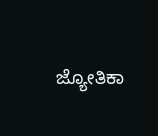ಜ್ಯೋತಿಕಾ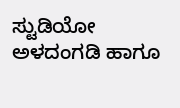ಸ್ಟುಡಿಯೋ ಅಳದಂಗಡಿ ಹಾಗೂ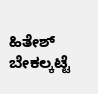ಹಿತೇಶ್ ಬೇಕಲ್ಕಟ್ಟೆ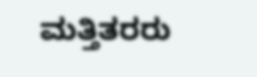ಮತ್ತಿತರರು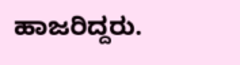ಹಾಜರಿದ್ದರು.